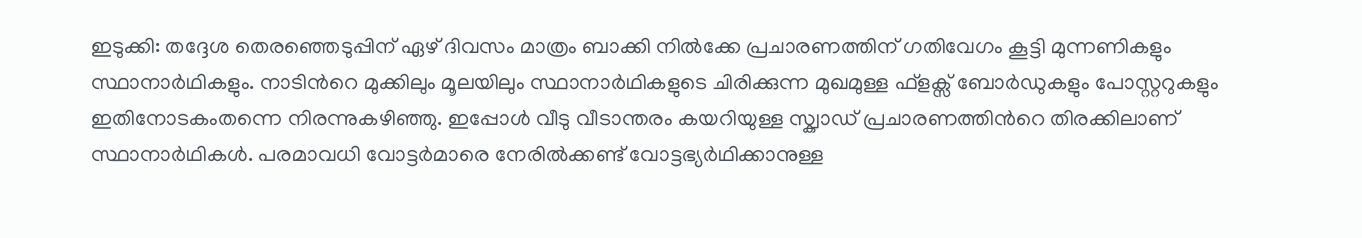ഇടുക്കി: തദ്ദേശ തെരഞ്ഞെടുപ്പിന് ഏഴ് ദിവസം മാത്രം ബാക്കി നിൽക്കേ പ്രചാരണത്തിന് ഗതിവേഗം കൂട്ടി മുന്നണികളും സ്ഥാനാർഥികളും. നാടിന്‍റെ മുക്കിലും മൂലയിലും സ്ഥാനാർഥികളുടെ ചിരിക്കുന്ന മുഖമുള്ള ഫ്ളക്സ് ബോർഡുകളും പോസ്റ്ററുകളും ഇതിനോടകംതന്നെ നിരന്നുകഴിഞ്ഞു. ഇപ്പോൾ വീടു വീടാന്തരം കയറിയുള്ള സ്ക്വാഡ് പ്രചാരണത്തിന്‍റെ തിരക്കിലാണ് സ്ഥാനാർഥികൾ. പരമാവധി വോട്ടർമാരെ നേരിൽക്കണ്ട് വോട്ടഭ്യർഥിക്കാനുള്ള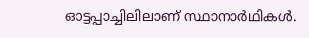ഓട്ടപ്പാച്ചിലിലാണ് സ്ഥാനാർഥികൾ.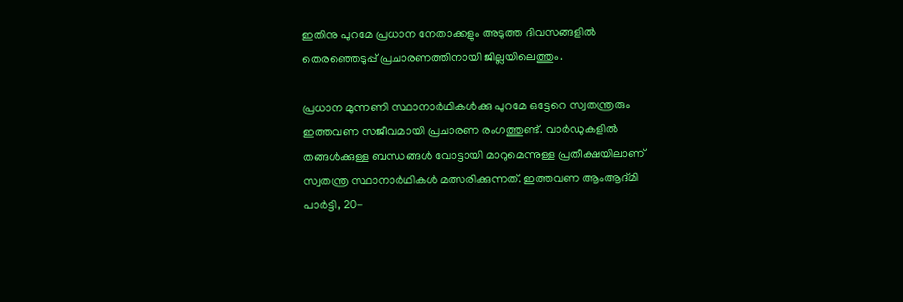ഇതിനു പുറമേ പ്രധാന നേതാക്കളും അടുത്ത ദിവസങ്ങളിൽ തെരഞ്ഞെടുപ്പ് പ്രചാരണത്തിനായി ജില്ലയിലെത്തും.

പ്രധാന മുന്നണി സ്ഥാനാർഥികൾക്കു പുറമേ ഒട്ടേറെ സ്വതന്ത്രരും ഇത്തവണ സജീവമായി പ്രചാരണ രംഗത്തുണ്ട്. വാർഡുകളിൽ തങ്ങൾക്കുള്ള ബന്ധങ്ങൾ വോട്ടായി മാറുമെന്നുള്ള പ്രതീക്ഷയിലാണ് സ്വതന്ത്ര സ്ഥാനാർഥികൾ മത്സരിക്കുന്നത്. ഇത്തവണ ആംആദ്മി പാർട്ടി, 20-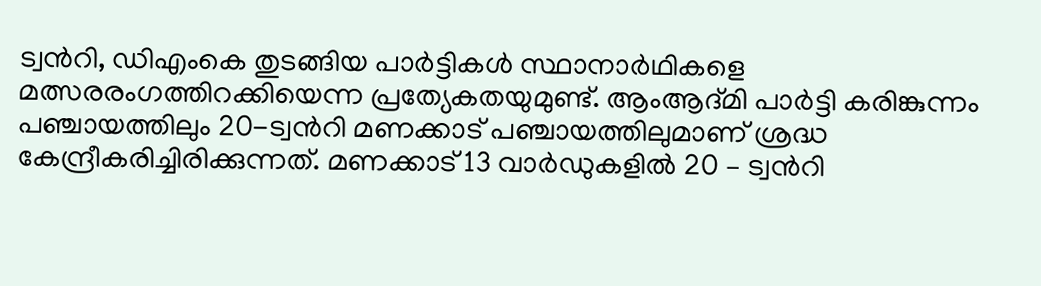ട്വന്‍റി, ഡിഎംകെ തുടങ്ങിയ പാർട്ടികൾ സ്ഥാനാർഥികളെ മത്സരരംഗത്തിറക്കിയെന്ന പ്രത്യേകതയുമുണ്ട്. ആംആദ്മി പാർട്ടി കരിങ്കുന്നം പഞ്ചായത്തിലും 20-ട്വന്‍റി മണക്കാട് പഞ്ചായത്തിലുമാണ് ശ്രദ്ധ കേന്ദ്രീകരിച്ചിരിക്കുന്നത്. മണക്കാട് 13 വാർഡുകളിൽ 20 – ട്വന്‍റി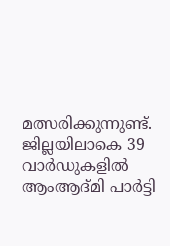മത്സരിക്കുന്നുണ്ട്. ജില്ലയിലാകെ 39 വാർഡുകളിൽ ആംആദ്മി പാർട്ടി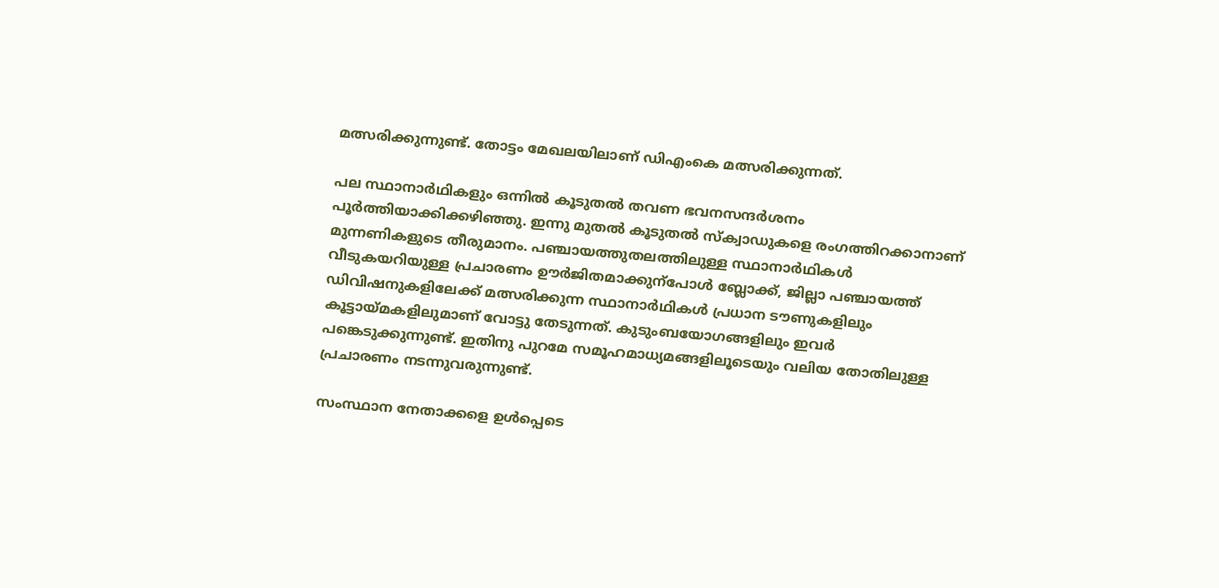മത്സരിക്കുന്നുണ്ട്. തോട്ടം മേഖലയിലാണ് ഡിഎംകെ മത്സരിക്കുന്നത്.

പല സ്ഥാനാർഥികളും ഒന്നിൽ കൂടുതൽ തവണ ഭവനസന്ദർശനം പൂർത്തിയാക്കിക്കഴിഞ്ഞു. ഇന്നു മുതൽ കൂടുതൽ സ്ക്വാഡുകളെ രംഗത്തിറക്കാനാണ് മുന്നണികളുടെ തീരുമാനം. പഞ്ചായത്തുതലത്തിലുള്ള സ്ഥാനാർഥികൾ വീടുകയറിയുള്ള പ്രചാരണം ഊർജിതമാക്കുന്പോൾ ബ്ലോക്ക്, ജില്ലാ പഞ്ചായത്ത് ഡിവിഷനുകളിലേക്ക് മത്സരിക്കുന്ന സ്ഥാനാർഥികൾ പ്രധാന ടൗണുകളിലും കൂട്ടായ്മകളിലുമാണ് വോട്ടു തേടുന്നത്. കുടുംബയോഗങ്ങളിലും ഇവർ പങ്കെടുക്കുന്നുണ്ട്. ഇതിനു പുറമേ സമൂഹമാധ്യമങ്ങളിലൂടെയും വലിയ തോതിലുള്ള പ്രചാരണം നടന്നുവരുന്നുണ്ട്.

സംസ്ഥാന നേതാക്കളെ ഉൾപ്പെടെ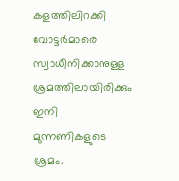കളത്തിലിറക്കി വോട്ടർമാരെ സ്വാധീനിക്കാനുള്ള ശ്രമത്തിലായിരിക്കും ഇനി മുന്നണികളുടെ ശ്രമം.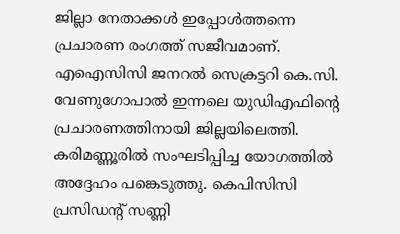ജില്ലാ നേതാക്കൾ ഇപ്പോൾത്തന്നെ പ്രചാരണ രംഗത്ത് സജീവമാണ്. എഐസിസി ജനറൽ സെക്രട്ടറി കെ.സി. വേണുഗോപാൽ ഇന്നലെ യുഡിഎഫിന്‍റെ പ്രചാരണത്തിനായി ജില്ലയിലെത്തി. കരിമണ്ണൂരിൽ സംഘടിപ്പിച്ച യോഗത്തിൽ അദ്ദേഹം പങ്കെടുത്തു. കെപിസിസി പ്രസിഡന്‍റ് സണ്ണി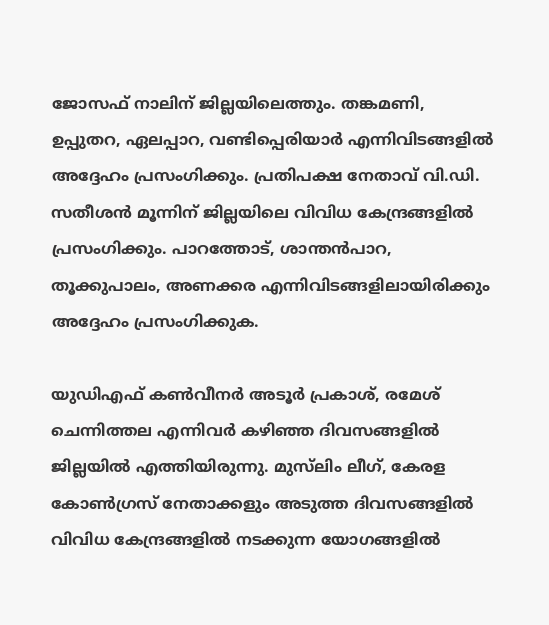ജോസഫ് നാലിന് ജില്ലയിലെത്തും. തങ്കമണി, ഉപ്പുതറ, ഏലപ്പാറ, വണ്ടിപ്പെരിയാർ എന്നിവിടങ്ങളിൽ അദ്ദേഹം പ്രസംഗിക്കും. പ്രതിപക്ഷ നേതാവ് വി.ഡി. സതീശൻ മൂന്നിന് ജില്ലയിലെ വിവിധ കേന്ദ്രങ്ങളിൽ പ്രസംഗിക്കും. പാറത്തോട്, ശാന്തൻപാറ, തൂക്കുപാലം, അണക്കര എന്നിവിടങ്ങളിലായിരിക്കും അദ്ദേഹം പ്രസംഗിക്കുക.

യുഡിഎഫ് കണ്‍വീനർ അടൂർ പ്രകാശ്, രമേശ് ചെന്നിത്തല എന്നിവർ കഴിഞ്ഞ ദിവസങ്ങളിൽ ജില്ലയിൽ എത്തിയിരുന്നു. മുസ്‌ലിം ലീഗ്, കേരള കോണ്‍ഗ്രസ് നേതാക്കളും അടുത്ത ദിവസങ്ങളിൽ വിവിധ കേന്ദ്രങ്ങളിൽ നടക്കുന്ന യോഗങ്ങളിൽ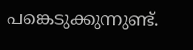പങ്കെടുക്കുന്നുണ്ട്.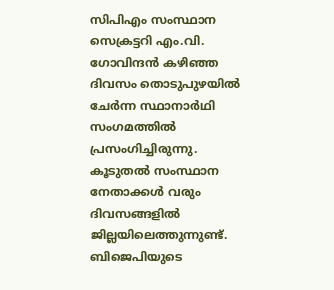സിപിഎം സംസ്ഥാന സെക്രട്ടറി എം.വി. ഗോവിന്ദൻ കഴിഞ്ഞ ദിവസം തൊടുപുഴയിൽ ചേർന്ന സ്ഥാനാർഥി സംഗമത്തിൽ പ്രസംഗിച്ചിരുന്നു. കൂടുതൽ സംസ്ഥാന നേതാക്കൾ വരും ദിവസങ്ങളിൽ ജില്ലയിലെത്തുന്നുണ്ട്. ബിജെപിയുടെ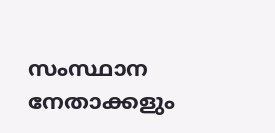സംസ്ഥാന നേതാക്കളും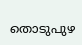തൊടുപുഴ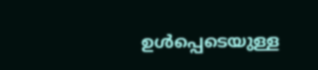ഉൾപ്പെടെയുള്ള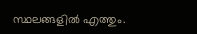സ്ഥലങ്ങളിൽ എത്തും.